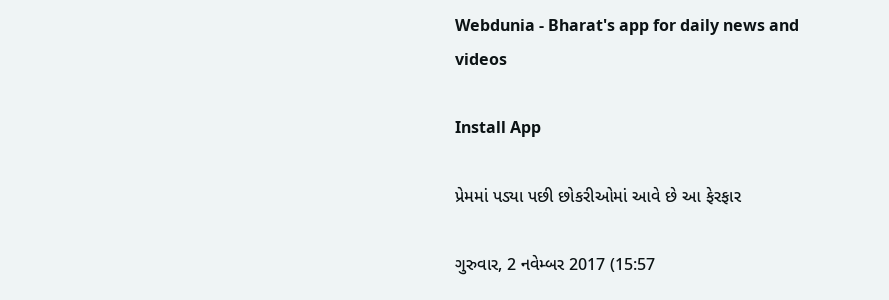Webdunia - Bharat's app for daily news and videos

Install App

પ્રેમમાં પડ્યા પછી છોકરીઓમાં આવે છે આ ફેરફાર

ગુરુવાર, 2 નવેમ્બર 2017 (15:57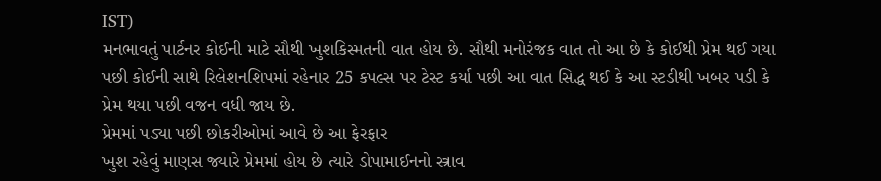IST)
મનભાવતું પાર્ટનર કોઈની માટે સૌથી ખુશકિસ્મતની વાત હોય છે. સૌથી મનોરંજક વાત તો આ છે કે કોઈથી પ્રેમ થઈ ગયા પછી કોઈની સાથે રિલેશનશિપમાં રહેનાર 25 કપલ્સ પર ટેસ્ટ કર્યા પછી આ વાત સિદ્ધ થઈ કે આ સ્ટડીથી ખબર પડી કે પ્રેમ થયા પછી વજન વધી જાય છે.
પ્રેમમાં પડ્યા પછી છોકરીઓમાં આવે છે આ ફેરફાર
ખુશ રહેવું માણસ જ્યારે પ્રેમમાં હોય છે ત્યારે ડોપામાઈનનો સ્ત્રાવ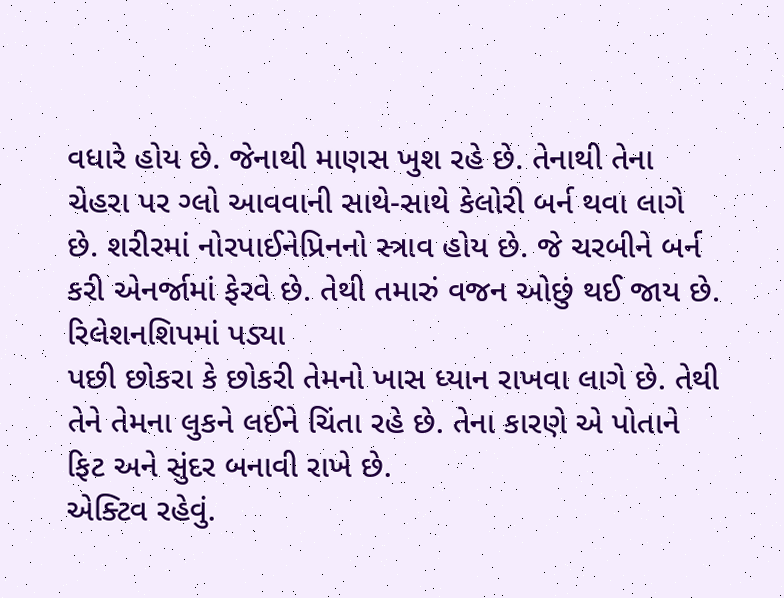વધારે હોય છે. જેનાથી માણસ ખુશ રહે છે. તેનાથી તેના ચેહરા પર ગ્લો આવવાની સાથે-સાથે કેલોરી બર્ન થવા લાગે છે. શરીરમાં નોરપાઈનેપ્રિનનો સ્ત્રાવ હોય છે. જે ચરબીને બર્ન કરી એનર્જામાં ફેરવે છે. તેથી તમારું વજન ઓછું થઈ જાય છે. રિલેશનશિપમાં પડ્યા
પછી છોકરા કે છોકરી તેમનો ખાસ ધ્યાન રાખવા લાગે છે. તેથી તેને તેમના લુકને લઈને ચિંતા રહે છે. તેના કારણે એ પોતાને ફિટ અને સુંદર બનાવી રાખે છે.
એક્ટિવ રહેવું.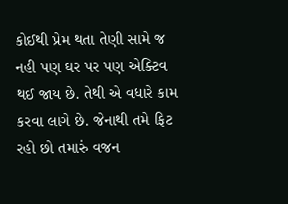કોઈથી પ્રેમ થતા તેણી સામે જ નહી પણ ઘર પર પણ એક્ટિવ થઈ જાય છે. તેથી એ વધારે કામ કરવા લાગે છે. જેનાથી તમે ફિટ રહો છો તમારું વજન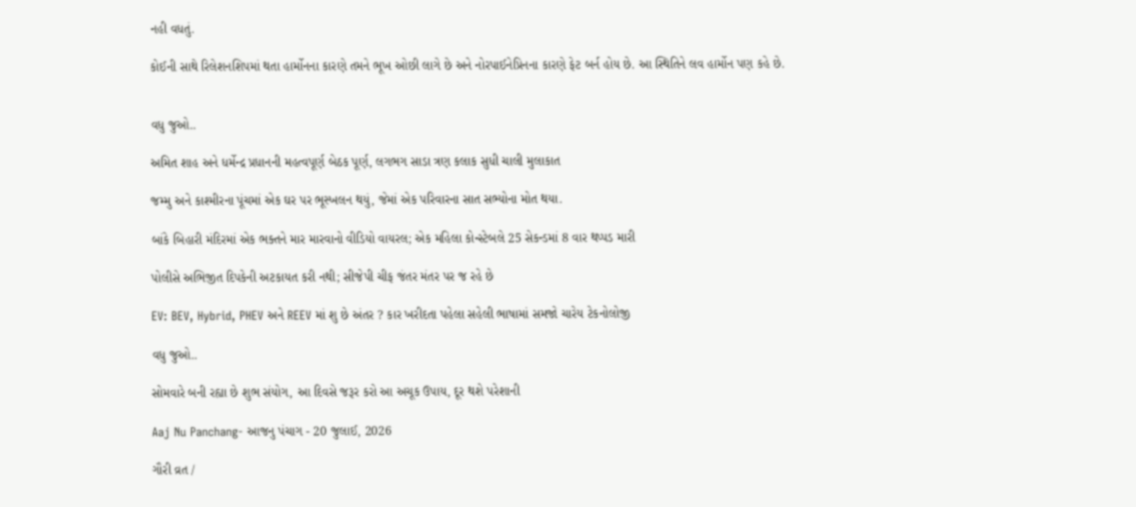નહી વધતું.

કોઈની સાથે રિલેશનશિપમાં થતા હાર્મોનના કારણે તમને ભૂખ ઓછી લાગે છે અને નોરપાઈનેપ્રિનના કારણે ફેટ બર્ન હોય છે. આ સ્થિતિને લવ હાર્મોન પણ કહે છે.


વધુ જુઓ..

અમિત શાહ અને ધર્મેન્દ્ર પ્રધાનની મહત્વપૂર્ણ બેઠક પૂર્ણ, લગભગ સાડા ત્રણ કલાક સુધી ચાલી મુલાકાત

જમ્મુ અને કાશ્મીરના પૂંચમાં એક ઘર પર ભૂસ્ખલન થયું, જેમાં એક પરિવારના સાત સભ્યોના મોત થયા.

બાંકે બિહારી મંદિરમાં એક ભક્તને માર મારવાનો વીડિયો વાયરલ; એક મહિલા કોન્સ્ટેબલે 25 સેકન્ડમાં 8 વાર થપ્પડ મારી

પોલીસે અભિજીત દિપકેની અટકાયત કરી નથી; સીજેપી ચીફ જંતર મંતર પર જ રહે છે

EV: BEV, Hybrid, PHEV અને REEV માં શુ છે અંતર ? કાર ખરીદતા પહેલા સહેલી ભાષામાં સમજો ચારેય ટેકનોલોજી

વધુ જુઓ..

સોમવારે બની રહ્યા છે શુભ સંયોગ, આ દિવસે જરૂર કરો આ અચૂક ઉપાય, દૂર થશે પરેશાની

Aaj Nu Panchang- આજનુ પંચાગ - 20 જુલાઈ, 2026

ગૌરી વ્રત /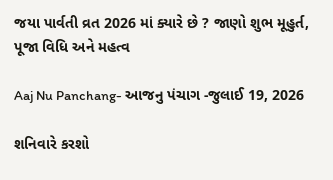જયા પાર્વતી વ્રત 2026 માં ક્યારે છે ? જાણો શુભ મૂહુર્ત, પૂજા વિધિ અને મહત્વ

Aaj Nu Panchang- આજનુ પંચાગ -જુલાઈ 19, 2026

શનિવારે કરશો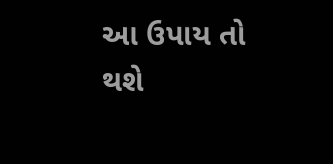આ ઉપાય તો થશે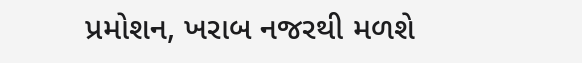પ્રમોશન, ખરાબ નજરથી મળશે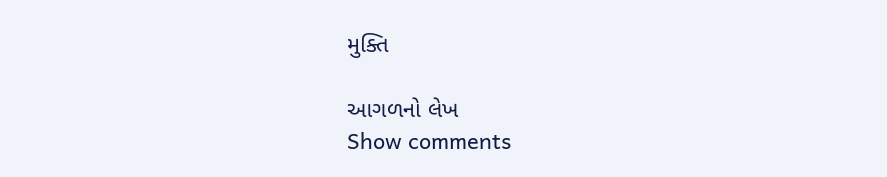મુક્તિ

આગળનો લેખ
Show comments